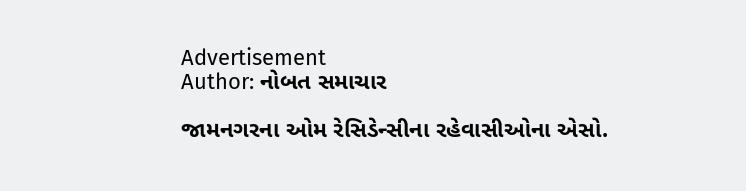Advertisement
Author: નોબત સમાચાર

જામનગરના ઓમ રેસિડેન્સીના રહેવાસીઓના એસો.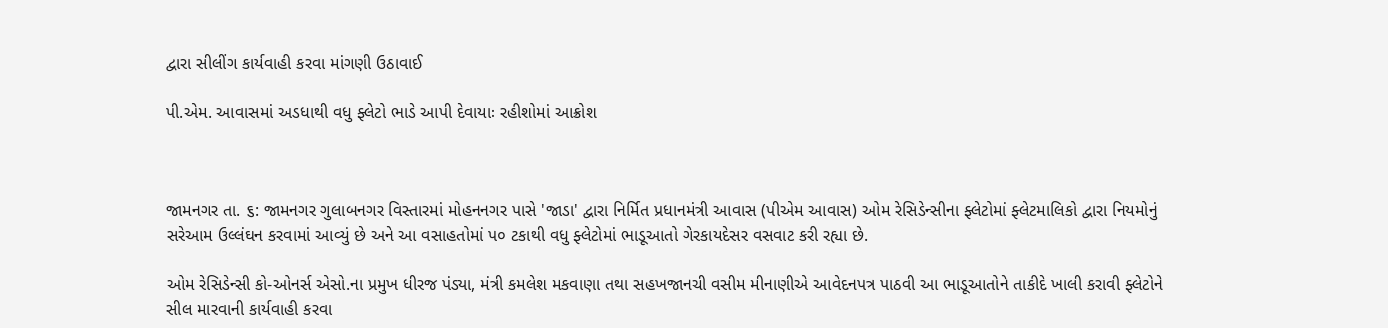દ્વારા સીલીંગ કાર્યવાહી કરવા માંગણી ઉઠાવાઈ

પી.એમ. આવાસમાં અડધાથી વધુ ફ્લેટો ભાડે આપી દેવાયાઃ રહીશોમાં આક્રોશ



જામનગર તા. ૬: જામનગર ગુલાબનગર વિસ્તારમાં મોહનનગર પાસે 'જાડા' દ્વારા નિર્મિત પ્રધાનમંત્રી આવાસ (પીએમ આવાસ) ઓમ રેસિડેન્સીના ફ્લેટોમાં ફ્લેટમાલિકો દ્વારા નિયમોનું સરેઆમ ઉલ્લંઘન કરવામાં આવ્યું છે અને આ વસાહતોમાં પ૦ ટકાથી વધુ ફ્લેટોમાં ભાડૂઆતો ગેરકાયદેસર વસવાટ કરી રહ્યા છે.

ઓમ રેસિડેન્સી કો-ઓનર્સ એસો.ના પ્રમુખ ધીરજ પંડ્યા, મંત્રી કમલેશ મકવાણા તથા સહખજાનચી વસીમ મીનાણીએ આવેદનપત્ર પાઠવી આ ભાડૂઆતોને તાકીદે ખાલી કરાવી ફ્લેટોને સીલ મારવાની કાર્યવાહી કરવા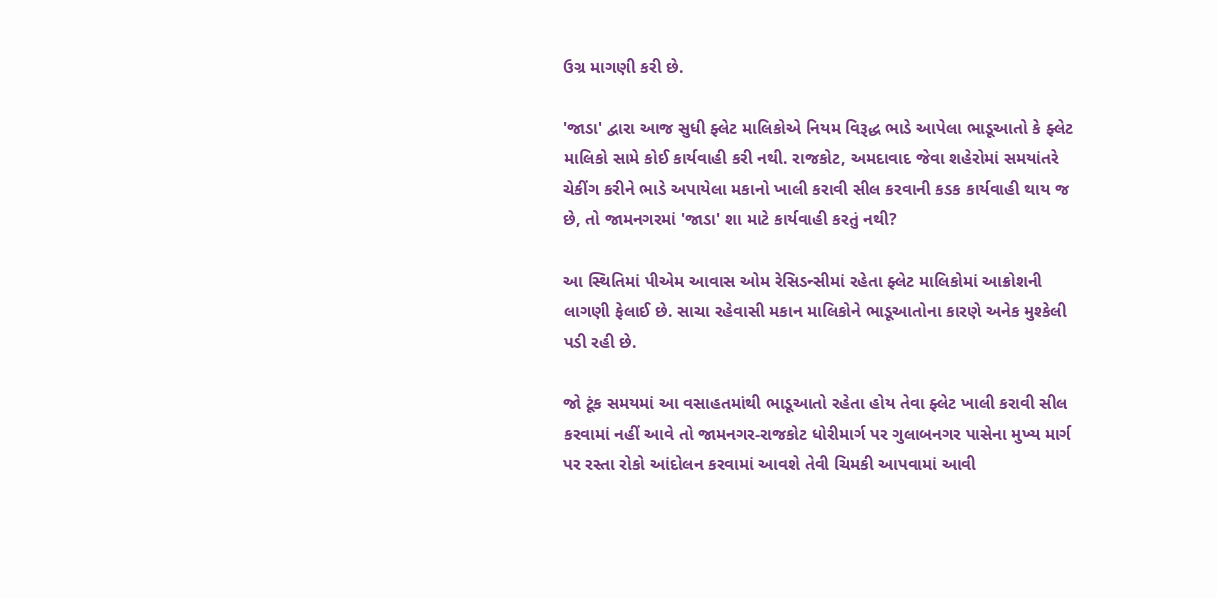ઉગ્ર માગણી કરી છે.

'જાડા' દ્વારા આજ સુધી ફ્લેટ માલિકોએ નિયમ વિરૂદ્ધ ભાડે આપેલા ભાડૂઆતો કે ફ્લેટ માલિકો સામે કોઈ કાર્યવાહી કરી નથી. રાજકોટ, અમદાવાદ જેવા શહેરોમાં સમયાંતરે ચેકીંગ કરીને ભાડે અપાયેલા મકાનો ખાલી કરાવી સીલ કરવાની કડક કાર્યવાહી થાય જ છે, તો જામનગરમાં 'જાડા' શા માટે કાર્યવાહી કરતું નથી?

આ સ્થિતિમાં પીએમ આવાસ ઓમ રેસિડન્સીમાં રહેતા ફ્લેટ માલિકોમાં આક્રોશની લાગણી ફેલાઈ છે. સાચા રહેવાસી મકાન માલિકોને ભાડૂઆતોના કારણે અનેક મુશ્કેલી પડી રહી છે.

જો ટૂંક સમયમાં આ વસાહતમાંથી ભાડૂઆતો રહેતા હોય તેવા ફ્લેટ ખાલી કરાવી સીલ કરવામાં નહીં આવે તો જામનગર-રાજકોટ ધોરીમાર્ગ પર ગુલાબનગર પાસેના મુખ્ય માર્ગ પર રસ્તા રોકો આંદોલન કરવામાં આવશે તેવી ચિમકી આપવામાં આવી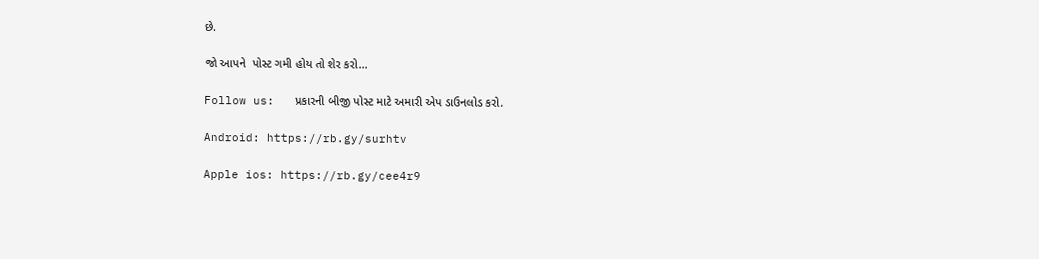છે.

જો આપને  પોસ્ટ ગમી હોય તો શેર કરો...

Follow us:   પ્રકારની બીજી પોસ્ટ માટે અમારી એપ ડાઉનલોડ કરો.

Android: https://rb.gy/surhtv

Apple ios: https://rb.gy/cee4r9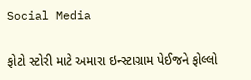Social Media

ફોટો સ્ટોરી માટે અમારા ઇન્સ્ટાગ્રામ પેઈજને ફોલ્લો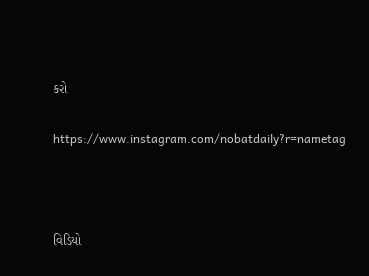કરો

https://www.instagram.com/nobatdaily?r=nametag



વિડિયો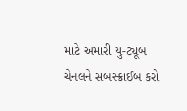માટે અમારી યુ-ટ્યૂબ ચેનલને સબસ્ક્રાઈબ કરો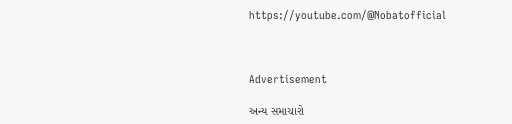https://youtube.com/@Nobatofficial



Advertisement

અન્ય સમાચારો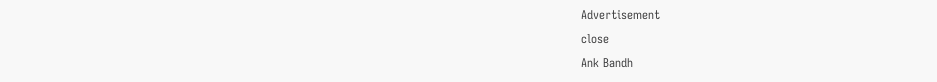Advertisement
close
Ank Bandh